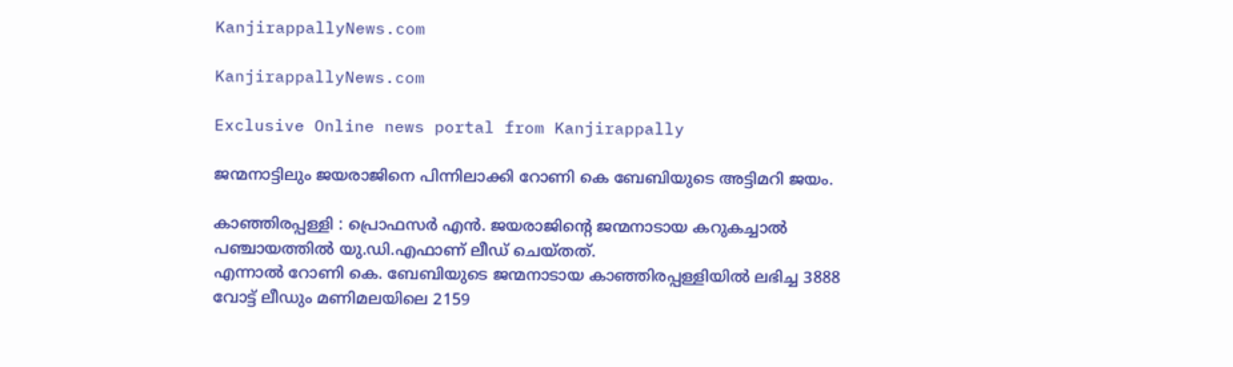KanjirappallyNews.com

KanjirappallyNews.com

Exclusive Online news portal from Kanjirappally

ജന്മനാട്ടിലും ജയരാജിനെ പിന്നിലാക്കി റോണി കെ ബേബിയുടെ അട്ടിമറി ജയം.

കാഞ്ഞിരപ്പള്ളി : പ്രൊഫസർ എൻ. ജയരാജിന്റെ ജന്മനാടായ കറുകച്ചാൽ പഞ്ചായത്തിൽ യു.ഡി.എഫാണ് ലീഡ് ചെയ്തത്.
എന്നാൽ റോണി കെ. ബേബിയുടെ ജന്മനാടായ കാഞ്ഞിരപ്പള്ളിയിൽ ലഭിച്ച 3888 വോട്ട് ലീഡും മണിമലയിലെ 2159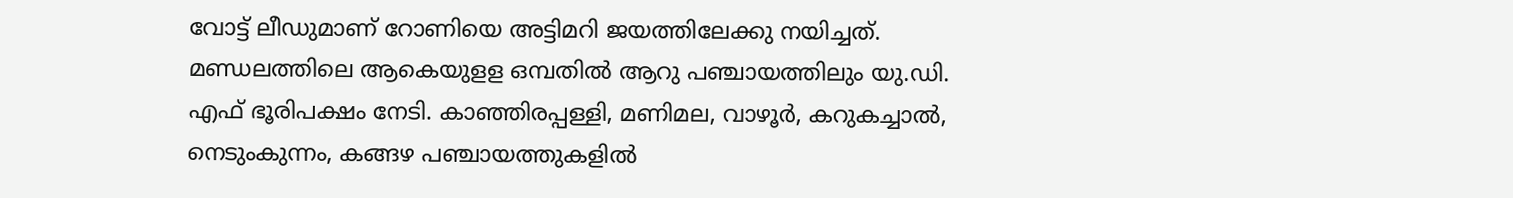വോട്ട് ലീഡുമാണ് റോണിയെ അട്ടിമറി ജയത്തിലേക്കു നയിച്ചത്. മണ്ഡലത്തിലെ ആകെയുളള ഒമ്പതിൽ ആറു പഞ്ചായത്തിലും യു.ഡി. എഫ് ഭൂരിപക്ഷം നേടി. കാഞ്ഞിരപ്പള്ളി, മണിമല, വാഴൂർ, കറുകച്ചാൽ, നെടുംകുന്നം, കങ്ങഴ പഞ്ചായത്തുകളിൽ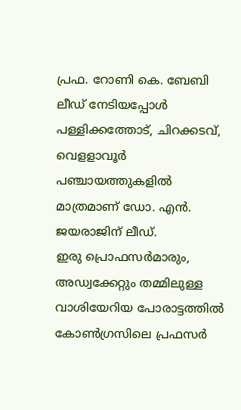പ്രഫ. റോണി കെ. ബേബി ലീഡ് നേടിയപ്പോൾ പള്ളിക്കത്തോട്, ചിറക്കടവ്, വെളളാവൂർ പഞ്ചായത്തുകളിൽ മാത്രമാണ് ഡോ. എൻ. ജയരാജിന് ലീഡ്.
ഇരു പ്രൊഫസർമാരും, അഡ്വക്കേറ്റും തമ്മിലുള്ള വാശിയേറിയ പോരാട്ടത്തിൽ കോൺഗ്രസിലെ പ്രഫസർ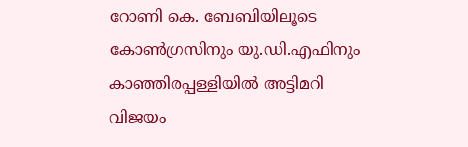റോണി കെ. ബേബിയിലൂടെ കോൺഗ്രസിനും യു.ഡി.എഫിനും കാഞ്ഞിരപ്പള്ളിയിൽ അട്ടിമറി വിജയം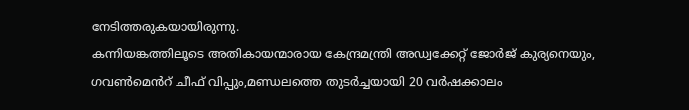നേടിത്തരുകയായിരുന്നു.
കന്നിയങ്കത്തിലൂടെ അതികായന്മാരായ കേന്ദ്രമന്ത്രി അഡ്വക്കേറ്റ് ജോർജ് കുര്യനെയും, ഗവൺമെൻറ് ചീഫ് വിപ്പും,മണ്ഡലത്തെ തുടർച്ചയായി 20 വർഷക്കാലം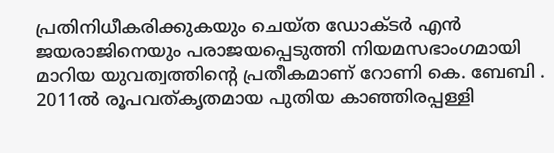പ്രതിനിധീകരിക്കുകയും ചെയ്ത ഡോക്ടർ എൻ ജയരാജിനെയും പരാജയപ്പെടുത്തി നിയമസഭാംഗമായി മാറിയ യുവത്വത്തിന്റെ പ്രതീകമാണ് റോണി കെ. ബേബി . 2011ൽ രൂപവത്കൃതമായ പുതിയ കാഞ്ഞിരപ്പള്ളി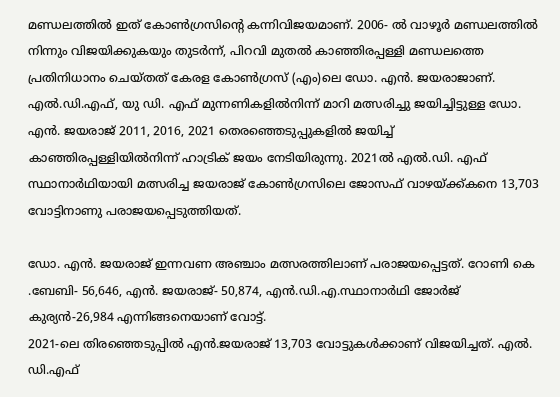മണ്ഡലത്തിൽ ഇത് കോൺഗ്രസിന്റെ കന്നിവിജയമാണ്. 2006- ൽ വാഴൂർ മണ്ഡലത്തിൽ നിന്നും വിജയിക്കുകയും തുടർന്ന്, പിറവി മുതൽ കാഞ്ഞിരപ്പള്ളി മണ്ഡലത്തെ പ്രതിനിധാനം ചെയ്തത് കേരള കോൺഗ്രസ് (എം)ലെ ഡോ. എൻ. ജയരാജാണ്. എൽ.ഡി.എഫ്, യു ഡി. എഫ് മുന്നണികളിൽനിന്ന് മാറി മത്സരിച്ചു ജയിച്ചിട്ടുള്ള ഡോ. എൻ. ജയരാജ് 2011, 2016, 2021 തെരഞ്ഞെടുപ്പുകളിൽ ജയിച്ച് കാഞ്ഞിരപ്പള്ളിയിൽനിന്ന് ഹാട്രിക് ജയം നേടിയിരുന്നു. 2021ൽ എൽ.ഡി. എഫ് സ്ഥാനാർഥിയായി മത്സരിച്ച ജയരാജ് കോൺഗ്രസിലെ ജോസഫ് വാഴയ്ക്ക്കനെ 13,703 വോട്ടിനാണു പരാജയപ്പെടുത്തിയത്.

ഡോ. എൻ. ജയരാജ് ഇന്നവണ അഞ്ചാം മത്സരത്തിലാണ് പരാജയപ്പെട്ടത്. റോണി കെ .ബേബി- 56,646, എൻ. ജയരാജ്- 50,874, എൻ.ഡി.എ.സ്ഥാനാർഥി ജോർജ് കുര്യൻ-26,984 എന്നിങ്ങനെയാണ് വോട്ട്.
2021-ലെ തിരഞ്ഞെടുപ്പിൽ എൻ.ജയരാജ് 13,703 വോട്ടുകൾക്കാണ് വിജയിച്ചത്. എൽ. ഡി.എഫ്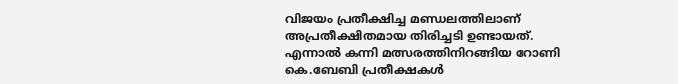വിജയം പ്രതീക്ഷിച്ച മണ്ഡലത്തിലാണ് അപ്രതീക്ഷിതമായ തിരിച്ചടി ഉണ്ടായത്‌. എന്നാൽ കന്നി മത്സരത്തിനിറങ്ങിയ റോണി കെ.ബേബി പ്രതീക്ഷകൾ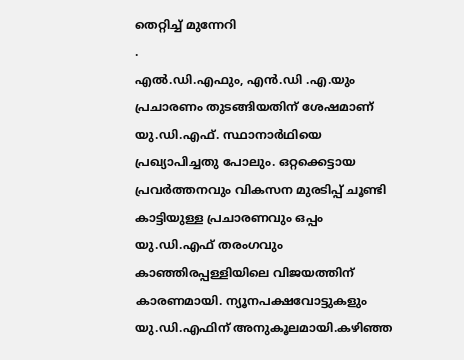തെറ്റിച്ച് മുന്നേറി
.
എൽ.ഡി.എഫും, എൻ.ഡി .എ.യും പ്രചാരണം തുടങ്ങിയതിന് ശേഷമാണ് യു.ഡി.എഫ്. സ്ഥാനാർഥിയെ പ്രഖ്യാപിച്ചതു പോലും. ഒറ്റക്കെട്ടായ പ്രവർത്തനവും വികസന മുരടിപ്പ് ചൂണ്ടി കാട്ടിയുള്ള പ്രചാരണവും ഒപ്പം യു.ഡി.എഫ് തരംഗവും കാഞ്ഞിരപ്പള്ളിയിലെ വിജയത്തിന് കാരണമായി. ന്യൂനപക്ഷവോട്ടുകളും യു.ഡി.എഫിന് അനുകൂലമായി.കഴിഞ്ഞ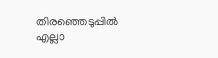തിരഞ്ഞെടുപ്പിൽ എല്ലാ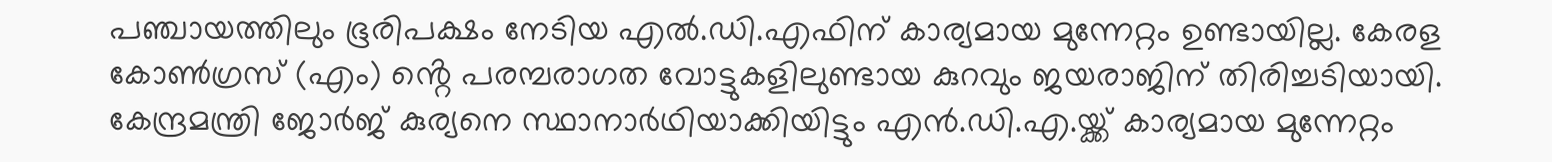പഞ്ചായത്തിലും ഭൂരിപക്ഷം നേടിയ എൽ.ഡി.എഫിന് കാര്യമായ മുന്നേറ്റം ഉണ്ടായില്ല. കേരള കോൺഗ്രസ് (എം) ൻ്റെ പരമ്പരാഗത വോട്ടുകളിലുണ്ടായ കുറവും ജയരാജിന് തിരിച്ചടിയായി. കേന്ദ്രമന്ത്രി ജോർജ് കുര്യനെ സ്ഥാനാർഥിയാക്കിയിട്ടും എൻ.ഡി.എ.യ്ക്ക് കാര്യമായ മുന്നേറ്റം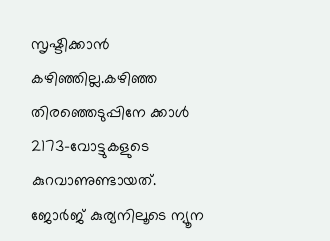സൃഷ്ടിക്കാൻ കഴിഞ്ഞില്ല.കഴിഞ്ഞ തിരഞ്ഞെടുപ്പിനേ ക്കാൾ 2173-വോട്ടുകളുടെ കുറവാണുണ്ടായത്. ജോർജ് കുര്യനിലൂടെ ന്യൂന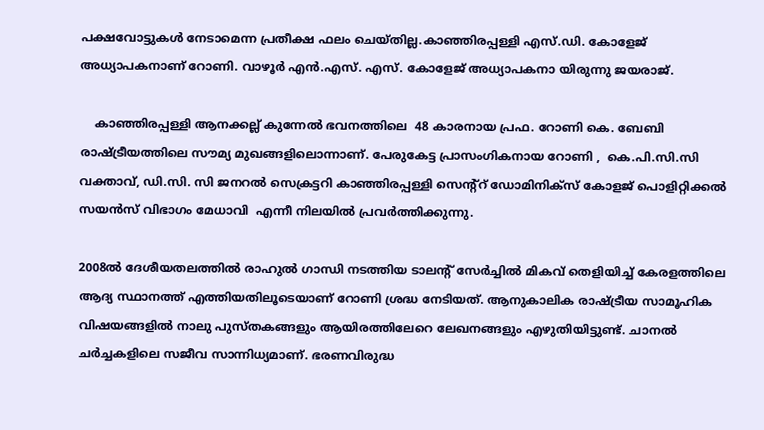പക്ഷവോട്ടുകൾ നേടാമെന്ന പ്രതീക്ഷ ഫലം ചെയ്തില്ല.കാഞ്ഞിരപ്പള്ളി എസ്.ഡി. കോളേജ് അധ്യാപകനാണ് റോണി. വാഴൂർ എൻ.എസ്. എസ്. കോളേജ് അധ്യാപകനാ യിരുന്നു ജയരാജ്.

    കാഞ്ഞിരപ്പള്ളി ആനക്കല്ല് കുന്നേൽ ഭവനത്തിലെ  48 കാരനായ പ്രഫ. റോണി കെ. ബേബി രാഷ്ട്രീയത്തിലെ സൗമ്യ മുഖങ്ങളിലൊന്നാണ്. പേരുകേട്ട പ്രാസംഗികനായ റോണി ,  കെ.പി.സി.സി വക്താവ്, ഡി.സി. സി ജനറൽ സെക്രട്ടറി കാഞ്ഞിരപ്പള്ളി സെന്റ്റ് ഡോമിനിക്സ് കോളജ് പൊളിറ്റിക്കൽ സയൻസ് വിഭാഗം മേധാവി  എന്നീ നിലയിൽ പ്രവർത്തിക്കുന്നു.

2008ൽ ദേശീയതലത്തിൽ രാഹുൽ ഗാന്ധി നടത്തിയ ടാലന്റ് സേർച്ചിൽ മികവ് തെളിയിച്ച് കേരളത്തിലെ ആദ്യ സ്ഥാനത്ത് എത്തിയതിലൂടെയാണ് റോണി ശ്രദ്ധ നേടിയത്. ആനുകാലിക രാഷ്ട്രീയ സാമൂഹിക വിഷയങ്ങളിൽ നാലു പുസ്തകങ്ങളും ആയിരത്തിലേറെ ലേഖനങ്ങളും എഴുതിയിട്ടുണ്ട്. ചാനൽ ചർച്ചകളിലെ സജീവ സാന്നിധ്യമാണ്. ഭരണവിരുദ്ധ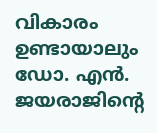വികാരം ഉണ്ടായാലും ഡോ. എൻ. ജയരാജിൻ്റെ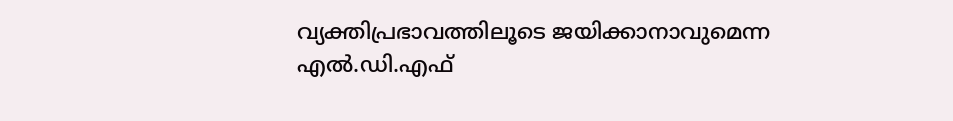വ്യക്തിപ്രഭാവത്തിലൂടെ ജയിക്കാനാവുമെന്ന എൽ.ഡി.എഫ്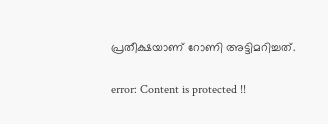പ്രതീക്ഷയാണ് റോണി അട്ടിമറിച്ചത്.

error: Content is protected !!